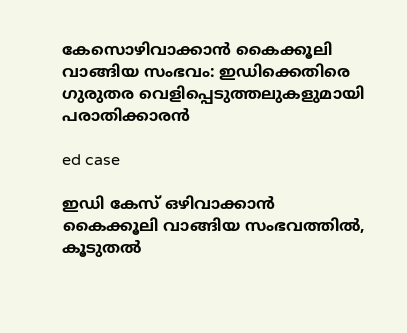കേസൊഴിവാക്കാൻ കൈക്കൂലി വാങ്ങിയ സംഭവം: ഇഡിക്കെതിരെ ഗുരുതര വെളിപ്പെടുത്തലുകളുമായി പരാതിക്കാരൻ

ed case

ഇഡി കേസ് ഒഴിവാക്കാൻ കൈക്കൂലി വാങ്ങിയ സംഭവത്തിൽ, കൂടുതൽ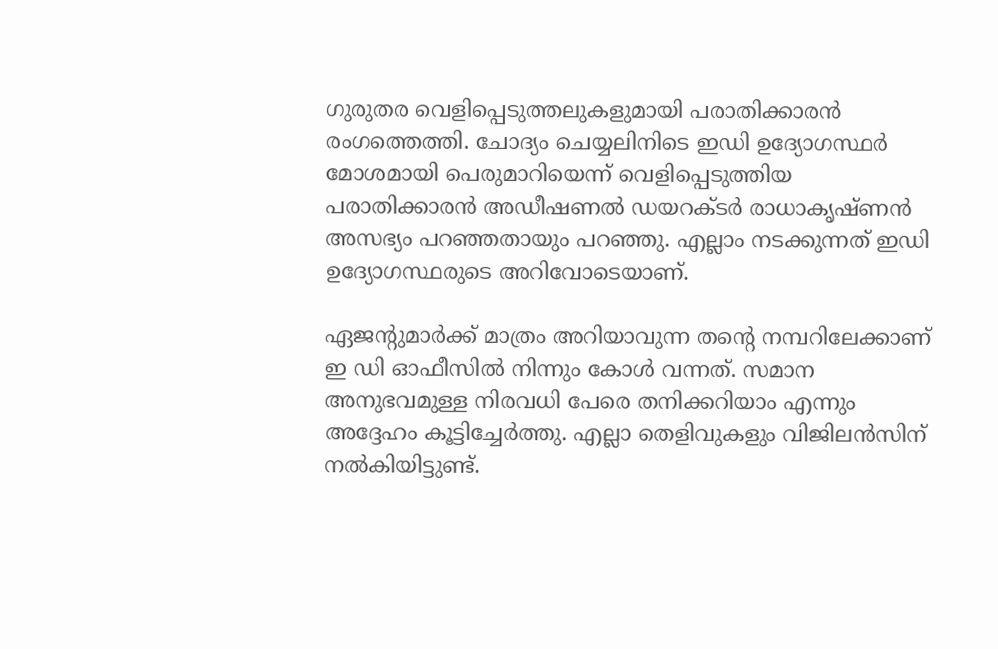ഗുരുതര വെളിപ്പെടുത്തലുകളുമായി പരാതിക്കാരൻ രംഗത്തെത്തി. ചോദ്യം ചെയ്യലിനിടെ ഇഡി ഉദ്യോഗസ്ഥർ മോശമായി പെരുമാറിയെന്ന് വെളിപ്പെടുത്തിയ പരാതിക്കാരൻ അഡീഷണൽ ഡയറക്ടർ രാധാകൃഷ്ണൻ അസഭ്യം പറഞ്ഞതായും പറഞ്ഞു. എല്ലാം നടക്കുന്നത് ഇഡി ഉദ്യോഗസ്ഥരുടെ അറിവോടെയാണ്.

ഏജന്‍റുമാർക്ക് മാത്രം അറിയാവുന്ന തന്‍റെ നമ്പറിലേക്കാണ് ഇ ഡി ഓഫീസിൽ നിന്നും കോൾ വന്നത്. സമാന അനുഭവമുള്ള നിരവധി പേരെ തനിക്കറിയാം എന്നും അദ്ദേഹം കൂട്ടിച്ചേർത്തു. എല്ലാ തെളിവുകളും വിജിലൻസിന് നൽകിയിട്ടുണ്ട്.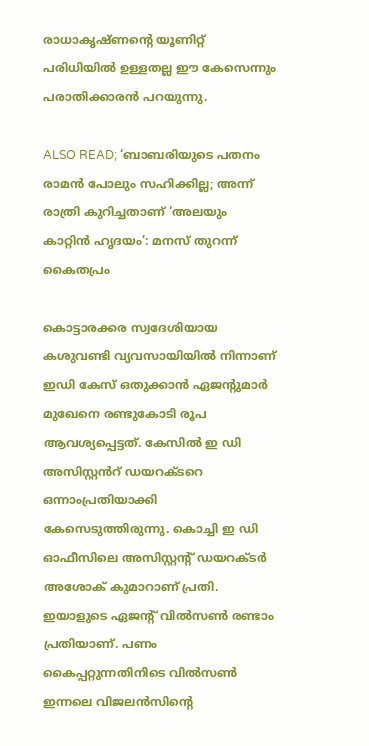രാധാകൃഷ്ണന്റെ യൂണിറ്റ് പരിധിയിൽ ഉള്ളതല്ല ഈ കേസെന്നും പരാതിക്കാരൻ പറയുന്നു.

ALSO READ; ‘ബാബരിയുടെ പതനം രാമൻ പോലും സഹിക്കില്ല; അന്ന് രാത്രി കുറിച്ചതാണ് ‘അലയും കാറ്റിൻ ഹൃദയം’: മനസ് തുറന്ന് കൈതപ്രം

കൊട്ടാരക്കര സ്വദേശിയായ കശുവണ്ടി വ്യവസായിയിൽ നിന്നാണ് ഇഡി കേസ് ഒതുക്കാൻ ഏജന്‍റുമാർ മുഖേനെ രണ്ടുകോടി രൂപ ആവശ്യപ്പെട്ടത്. കേസിൽ ഇ ഡി അസിസ്റ്റൻറ് ഡയറക്ടറെ ഒന്നാംപ്രതിയാക്കി കേസെടുത്തിരുന്നു. കൊച്ചി ഇ ഡി ഓഫീസിലെ അസിസ്റ്റൻ്റ് ഡയറക്ടർ അശോക് കുമാറാണ് പ്രതി. ഇയാളുടെ ഏജൻ്റ് വിൽസൺ രണ്ടാം പ്രതിയാണ്. പണം കൈപ്പറ്റുന്നതിനിടെ വിൽസൺ ഇന്നലെ വിജലൻസിൻ്റെ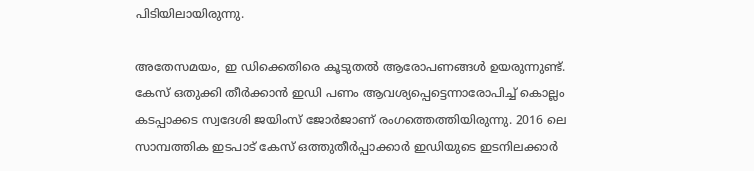പിടിയിലായിരുന്നു.

അതേസമയം, ഇ ഡിക്കെതിരെ കൂടുതൽ ആരോപണങ്ങൾ ഉയരുന്നുണ്ട്. കേസ് ഒതുക്കി തീർക്കാൻ ഇഡി പണം ആവശ്യപ്പെട്ടെന്നാരോപിച്ച് കൊല്ലം കടപ്പാക്കട സ്വദേശി ജയിംസ് ജോർജാണ് രംഗത്തെത്തിയിരുന്നു. 2016 ലെ സാമ്പത്തിക ഇടപാട് കേസ് ഒത്തുതീർപ്പാക്കാർ ഇഡിയുടെ ഇടനിലക്കാർ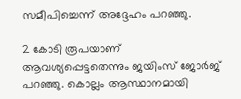സമീപിച്ചെന്ന് അദ്ദേഹം പറഞ്ഞു.

2 കോടി രൂപയാണ് ആവശ്യപ്പെട്ടതെന്നും ജയിംസ് ജോർജ് പറഞ്ഞു. കൊല്ലം ആസ്ഥാനമായി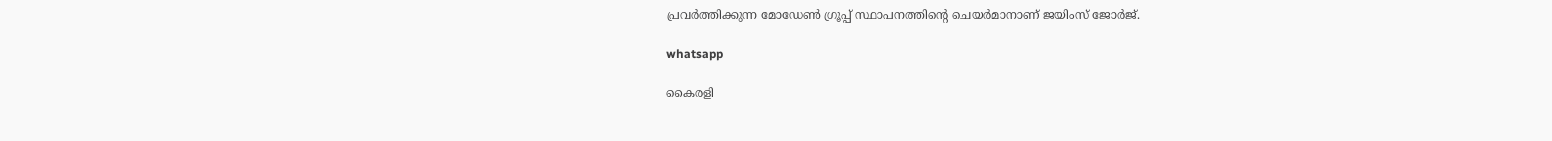പ്രവർത്തിക്കുന്ന മോഡേൺ ഗ്രൂപ്പ് സ്ഥാപനത്തിൻ്റെ ചെയർമാനാണ് ജയിംസ് ജോർജ്.

whatsapp

കൈരളി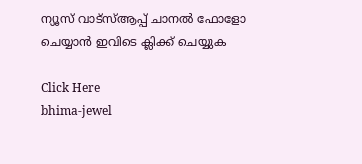ന്യൂസ് വാട്‌സ്ആപ്പ് ചാനല്‍ ഫോളോ ചെയ്യാന്‍ ഇവിടെ ക്ലിക്ക് ചെയ്യുക

Click Here
bhima-jewel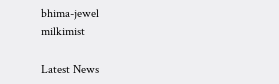bhima-jewel
milkimist

Latest News